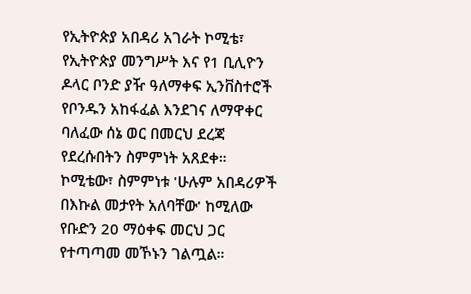የኢትዮጵያ አበዳሪ አገራት ኮሚቴ፣ የኢትዮጵያ መንግሥት እና የ1 ቢሊዮን ዶላር ቦንድ ያዥ ዓለማቀፍ ኢንቨስተሮች የቦንዱን አከፋፈል እንደገና ለማዋቀር ባለፈው ሰኔ ወር በመርህ ደረጃ የደረሱበትን ስምምነት አጸደቀ።
ኮሚቴው፣ ስምምነቱ 'ሁሉም አበዳሪዎች በእኩል መታየት አለባቸው' ከሚለው የቡድን 20 ማዕቀፍ መርህ ጋር የተጣጣመ መኾኑን ገልጧል።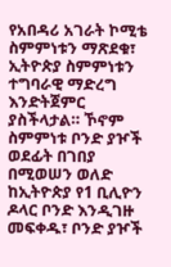የአበዳሪ አገራት ኮሚቴ ስምምነቱን ማጽደቁ፣ ኢትዮጵያ ስምምነቱን ተግባራዊ ማድረግ እንድትጀምር ያስችላታል። ኾኖም ስምምነቱ ቦንድ ያዦች ወደፊት በገበያ በሚወሠን ወለድ ከኢትዮጵያ የ1 ቢሊዮን ዶላር ቦንድ እንዲገዙ መፍቀዱ፣ ቦንድ ያዦች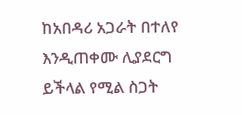ከአበዳሪ አጋራት በተለየ እንዲጠቀሙ ሊያደርግ ይችላል የሚል ስጋት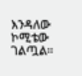እንዳለው ኮሚቴው ገልጧል።